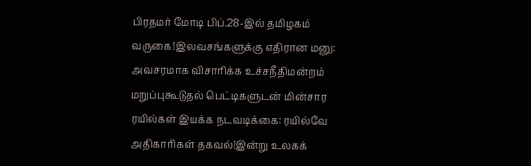பிரதமர் மோடி பிப்.28-இல் தமிழகம் வருகை!இலவசங்களுக்கு எதிரான மனு: அவசரமாக விசாரிக்க உச்சநீதிமன்றம் மறுப்புகூடுதல் பெட்டிகளுடன் மின்சார ரயில்கள் இயக்க நடவடிக்கை: ரயில்வே அதிகாரிகள் தகவல்!இன்று உலகக்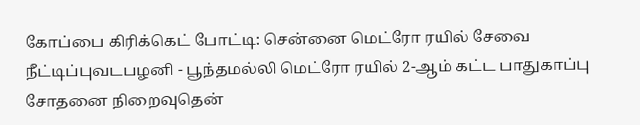கோப்பை கிரிக்கெட் போட்டி: சென்னை மெட்ரோ ரயில் சேவை நீட்டிப்புவடபழனி - பூந்தமல்லி மெட்ரோ ரயில் 2-ஆம் கட்ட பாதுகாப்பு சோதனை நிறைவுதென்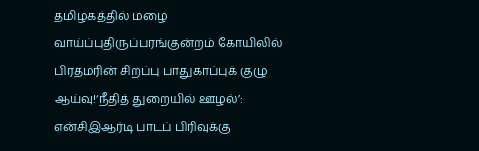தமிழகத்தில் மழை வாய்ப்புதிருப்பரங்குன்றம் கோயிலில் பிரதமரின் சிறப்பு பாதுகாப்புக் குழு ஆய்வு!‘நீதித் துறையில் ஊழல்’: என்சிஇஆர்டி பாடப் பிரிவுக்கு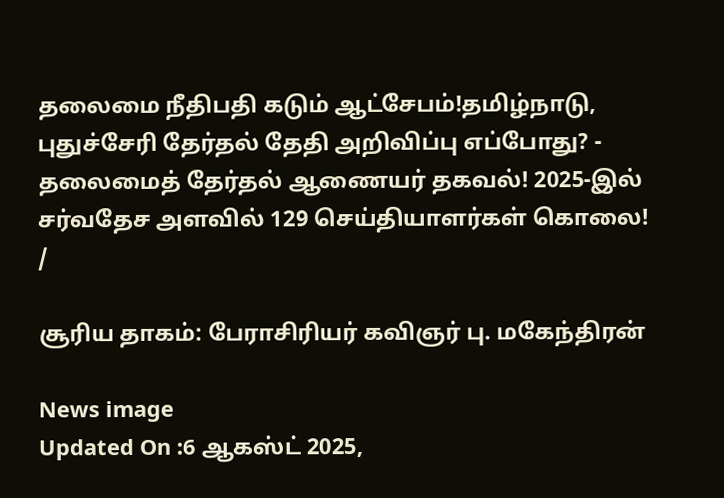தலைமை நீதிபதி கடும் ஆட்சேபம்!தமிழ்நாடு, புதுச்சேரி தேர்தல் தேதி அறிவிப்பு எப்போது? - தலைமைத் தேர்தல் ஆணையர் தகவல்! 2025-இல் சர்வதேச அளவில் 129 செய்தியாளர்கள் கொலை!
/

சூரிய தாகம்: பேராசிரியர் கவிஞர் பு. மகேந்திரன்

News image
Updated On :6 ஆகஸ்ட் 2025,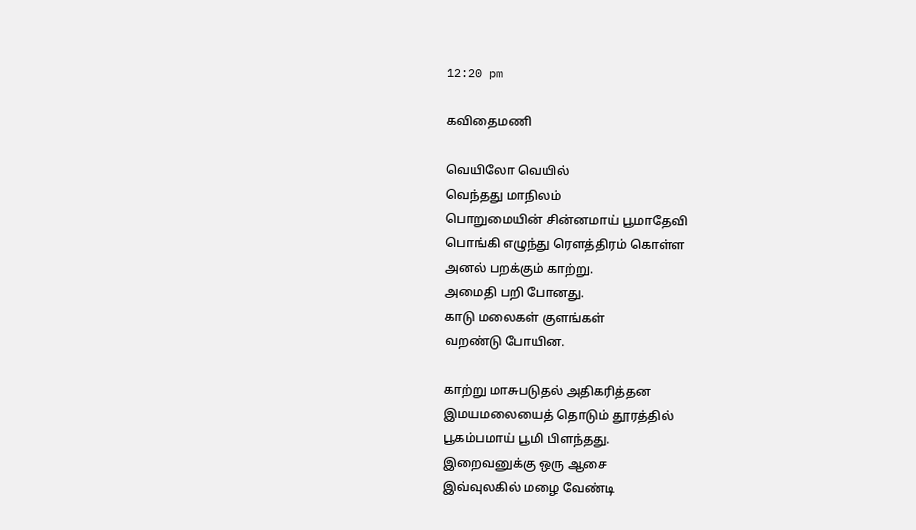12:20 pm

கவிதைமணி

வெயிலோ வெயில்
வெந்தது மாநிலம்
பொறுமையின் சின்னமாய் பூமாதேவி
பொங்கி எழுந்து ரெளத்திரம் கொள்ள
அனல் பறக்கும் காற்று.
அமைதி பறி போனது.
காடு மலைகள் குளங்கள்
வறண்டு போயின.

காற்று மாசுபடுதல் அதிகரித்தன
இமயமலையைத் தொடும் தூரத்தில்
பூகம்பமாய் பூமி பிளந்தது.
இறைவனுக்கு ஒரு ஆசை
இவ்வுலகில் மழை வேண்டி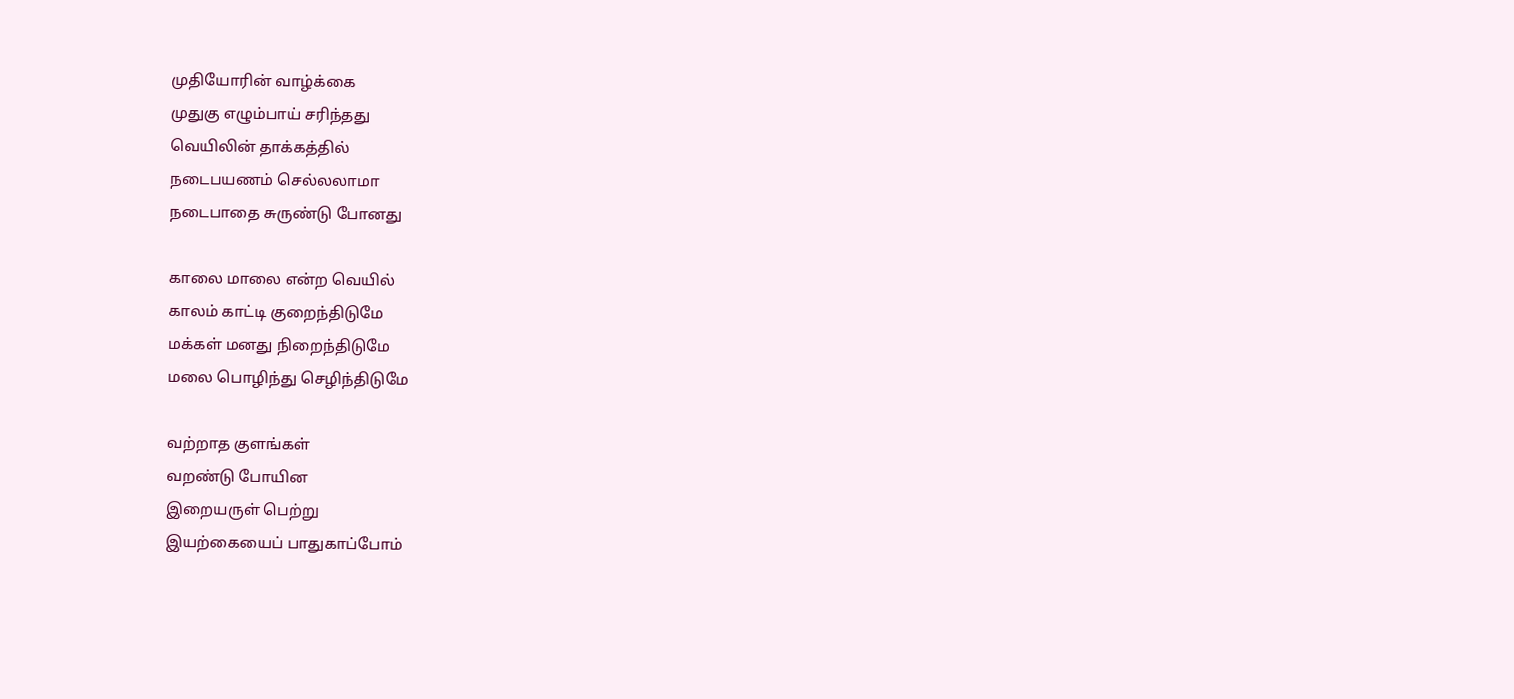முதியோரின் வாழ்க்கை
முதுகு எழும்பாய் சரிந்தது
வெயிலின் தாக்கத்தில்
நடைபயணம் செல்லலாமா
நடைபாதை சுருண்டு போனது

காலை மாலை என்ற வெயில்
காலம் காட்டி குறைந்திடுமே
மக்கள் மனது நிறைந்திடுமே
மலை பொழிந்து செழிந்திடுமே

வற்றாத குளங்கள்
வறண்டு போயின
இறையருள் பெற்று
இயற்கையைப் பாதுகாப்போம்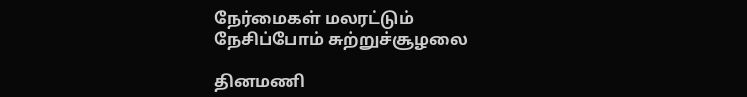நேர்மைகள் மலரட்டும்
நேசிப்போம் சுற்றுச்சூழலை

தினமணி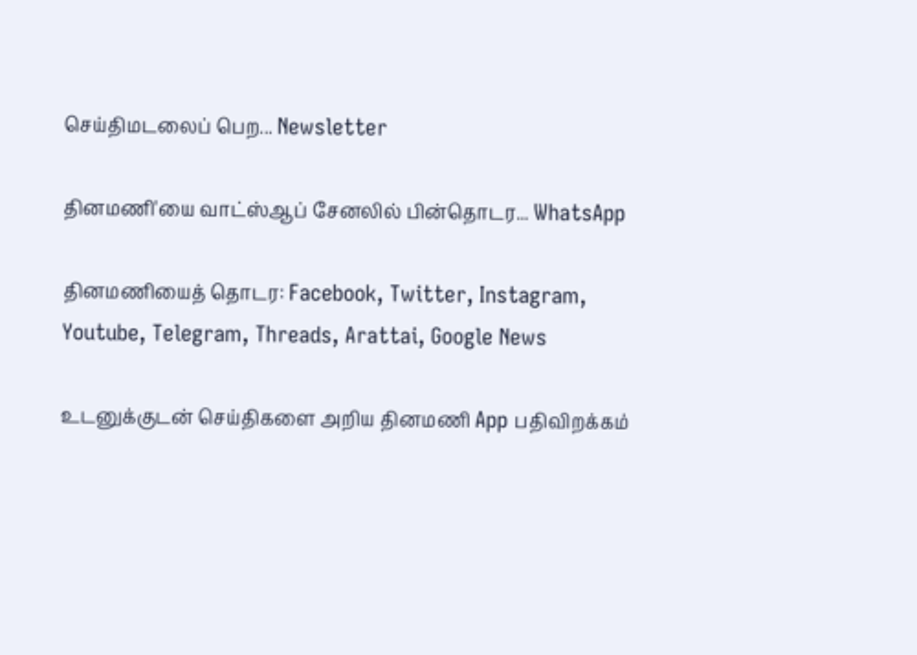செய்திமடலைப் பெற... Newsletter

தினமணி'யை வாட்ஸ்ஆப் சேனலில் பின்தொடர... WhatsApp

தினமணியைத் தொடர: Facebook, Twitter, Instagram, Youtube, Telegram, Threads, Arattai, Google News

உடனுக்குடன் செய்திகளை அறிய தினமணி App பதிவிறக்கம்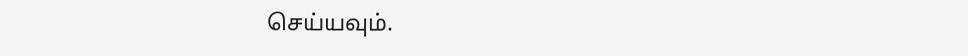செய்யவும்.